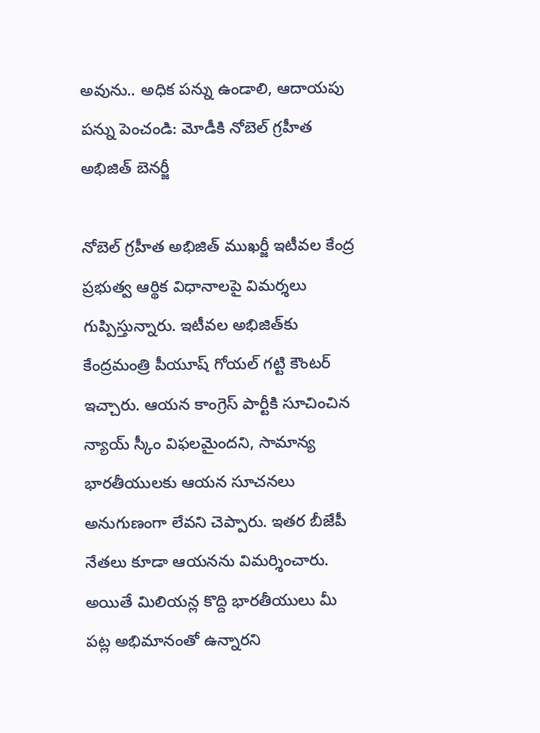అవును.. అధిక పన్ను ఉండాలి, ఆదాయపు పన్ను పెంచండి: మోడీకి నోబెల్ గ్రహీత అభిజిత్ బెనర్జీ

నోబెల్ గ్రహీత అభిజిత్ ముఖర్జీ ఇటీవల కేంద్ర ప్రభుత్వ ఆర్థిక విధానాలపై విమర్శలు గుప్పిస్తున్నారు. ఇటీవల అభిజిత్‌కు కేంద్రమంత్రి పీయూష్ గోయల్ గట్టి కౌంటర్ ఇచ్చారు. ఆయన కాంగ్రెస్ పార్టీకి సూచించిన న్యాయ్ స్కీం విఫలమైందని, సామాన్య భారతీయులకు ఆయన సూచనలు అనుగుణంగా లేవని చెప్పారు. ఇతర బీజేపీ నేతలు కూడా ఆయనను విమర్శించారు. అయితే మిలియన్ల కొద్ది భారతీయులు మీ పట్ల అభిమానంతో ఉన్నారని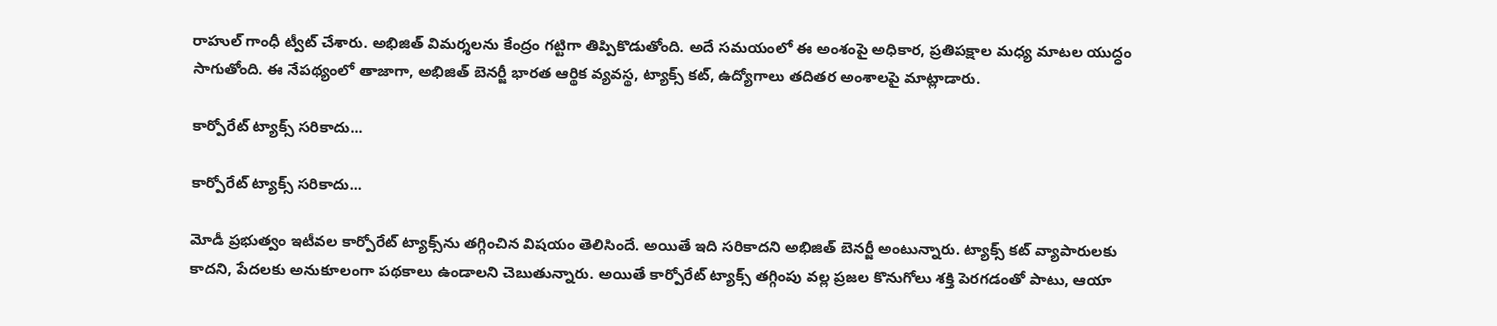రాహుల్ గాంధీ ట్వీట్ చేశారు. అభిజిత్ విమర్శలను కేంద్రం గట్టిగా తిప్పికొడుతోంది. అదే సమయంలో ఈ అంశంపై అధికార, ప్రతిపక్షాల మధ్య మాటల యుద్ధం సాగుతోంది. ఈ నేపథ్యంలో తాజాగా, అభిజిత్ బెనర్జీ భారత ఆర్థిక వ్యవస్థ, ట్యాక్స్ కట్, ఉద్యోగాలు తదితర అంశాలపై మాట్లాడారు.

కార్పోరేట్ ట్యాక్స్ సరికాదు...

కార్పోరేట్ ట్యాక్స్ సరికాదు...

మోడీ ప్రభుత్వం ఇటీవల కార్పోరేట్ ట్యాక్స్‌ను తగ్గించిన విషయం తెలిసిందే. అయితే ఇది సరికాదని అభిజిత్ బెనర్జీ అంటున్నారు. ట్యాక్స్ కట్ వ్యాపారులకు కాదని, పేదలకు అనుకూలంగా పథకాలు ఉండాలని చెబుతున్నారు. అయితే కార్పోరేట్ ట్యాక్స్ తగ్గింపు వల్ల ప్రజల కొనుగోలు శక్తి పెరగడంతో పాటు, ఆయా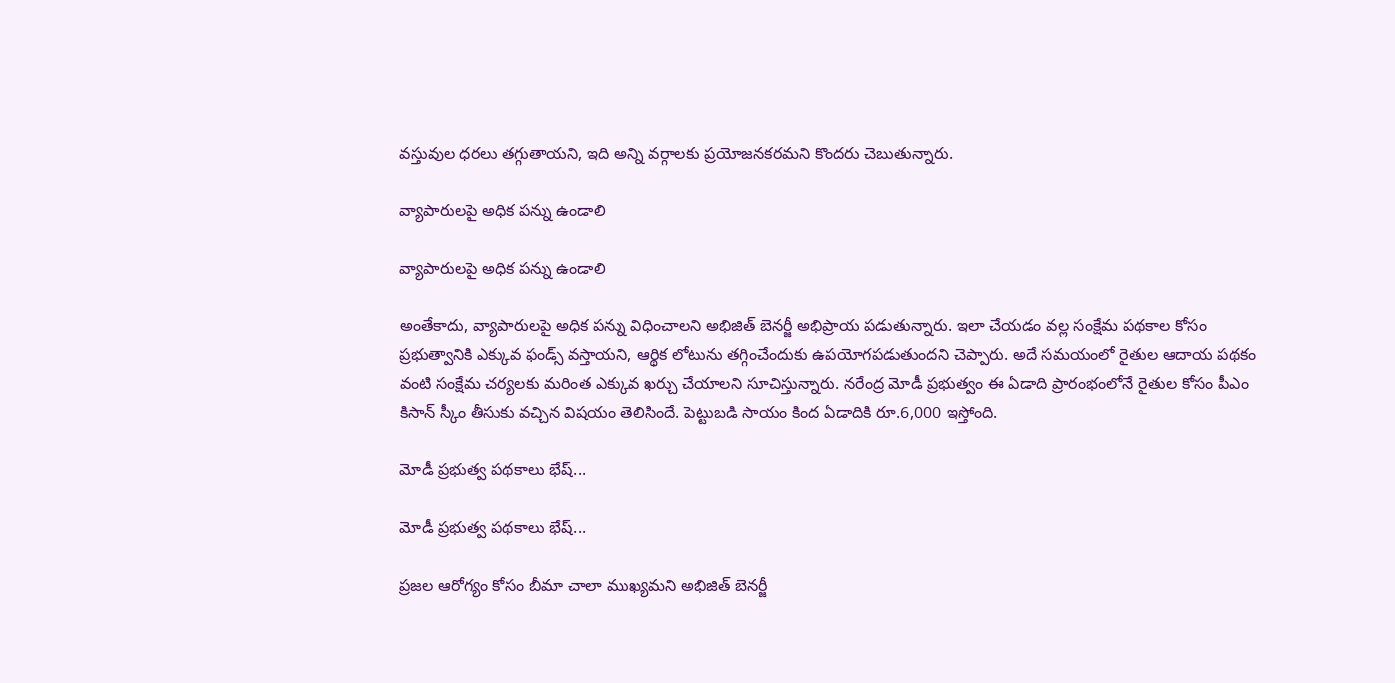వస్తువుల ధరలు తగ్గుతాయని, ఇది అన్ని వర్గాలకు ప్రయోజనకరమని కొందరు చెబుతున్నారు.

వ్యాపారులపై అధిక పన్ను ఉండాలి

వ్యాపారులపై అధిక పన్ను ఉండాలి

అంతేకాదు, వ్యాపారులపై అధిక పన్ను విధించాలని అభిజిత్ బెనర్జీ అభిప్రాయ పడుతున్నారు. ఇలా చేయడం వల్ల సంక్షేమ పథకాల కోసం ప్రభుత్వానికి ఎక్కువ ఫండ్స్ వస్తాయని, ఆర్థిక లోటును తగ్గించేందుకు ఉపయోగపడుతుందని చెప్పారు. అదే సమయంలో రైతుల ఆదాయ పథకం వంటి సంక్షేమ చర్యలకు మరింత ఎక్కువ ఖర్చు చేయాలని సూచిస్తున్నారు. నరేంద్ర మోడీ ప్రభుత్వం ఈ ఏడాది ప్రారంభంలోనే రైతుల కోసం పీఎం కిసాన్ స్కీం తీసుకు వచ్చిన విషయం తెలిసిందే. పెట్టుబడి సాయం కింద ఏడాదికి రూ.6,000 ఇస్తోంది.

మోడీ ప్రభుత్వ పథకాలు భేష్...

మోడీ ప్రభుత్వ పథకాలు భేష్...

ప్రజల ఆరోగ్యం కోసం బీమా చాలా ముఖ్యమని అభిజిత్ బెనర్జీ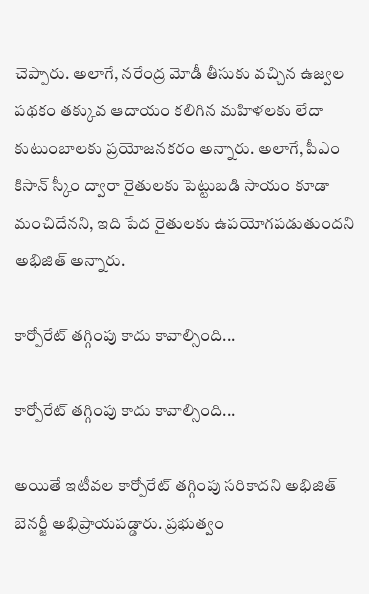చెప్పారు. అలాగే, నరేంద్ర మోడీ తీసుకు వచ్చిన ఉజ్వల పథకం తక్కువ ఆదాయం కలిగిన మహిళలకు లేదా కుటుంబాలకు ప్రయోజనకరం అన్నారు. అలాగే, పీఎం కిసాన్ స్కీం ద్వారా రైతులకు పెట్టుబడి సాయం కూడా మంచిదేనని, ఇది పేద రైతులకు ఉపయోగపడుతుందని అభిజిత్ అన్నారు.

కార్పోరేట్ తగ్గింపు కాదు కావాల్సింది...

కార్పోరేట్ తగ్గింపు కాదు కావాల్సింది...

అయితే ఇటీవల కార్పోరేట్ తగ్గింపు సరికాదని అభిజిత్ బెనర్జీ అభిప్రాయపడ్డారు. ప్రభుత్వం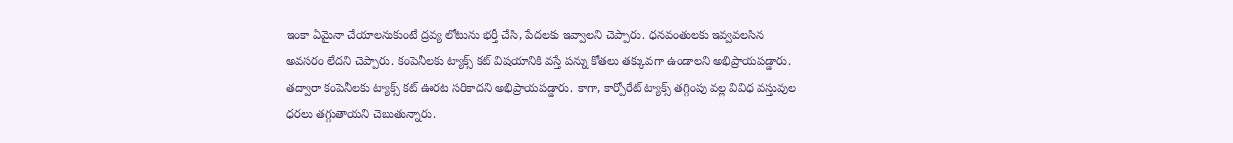ఇంకా ఏమైనా చేయాలనుకుంటే ద్రవ్య లోటును భర్తీ చేసి, పేదలకు ఇవ్వాలని చెప్పారు. ధనవంతులకు ఇవ్వవలసిన అవసరం లేదని చెప్పారు. కంపెనీలకు ట్యాక్స్ కట్ విషయానికి వస్తే పన్ను కోతలు తక్కువగా ఉండాలని అభిప్రాయపడ్డారు. తద్వారా కంపెనీలకు ట్యాక్స్ కట్ ఊరట సరికాదని అభిప్రాయపడ్డారు. కాగా, కార్పోరేట్ ట్యాక్స్ తగ్గింపు వల్ల వివిధ వస్తువుల ధరలు తగ్గుతాయని చెబుతున్నారు.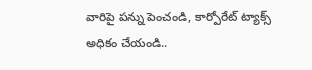వారిపై పన్ను పెంచండి, కార్పోరేట్ ట్యాక్స్ అధికం చేయండి..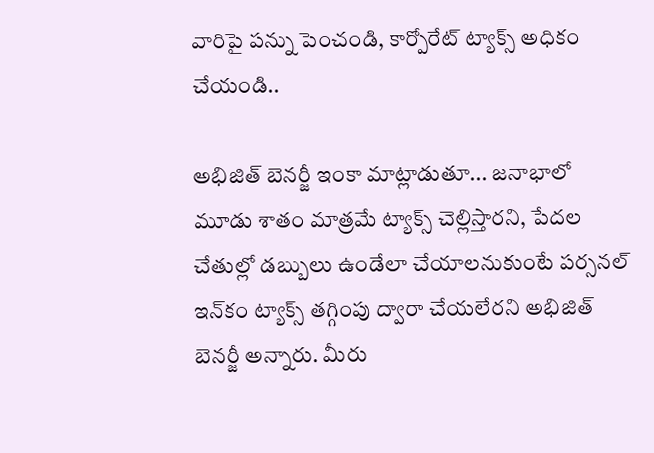వారిపై పన్ను పెంచండి, కార్పోరేట్ ట్యాక్స్ అధికం చేయండి..

అభిజిత్ బెనర్జీ ఇంకా మాట్లాడుతూ... జనాభాలో మూడు శాతం మాత్రమే ట్యాక్స్ చెల్లిస్తారని, పేదల చేతుల్లో డబ్బులు ఉండేలా చేయాలనుకుంటే పర్సనల్ ఇన్‌కం ట్యాక్స్ తగ్గింపు ద్వారా చేయలేరని అభిజిత్ బెనర్జీ అన్నారు. మీరు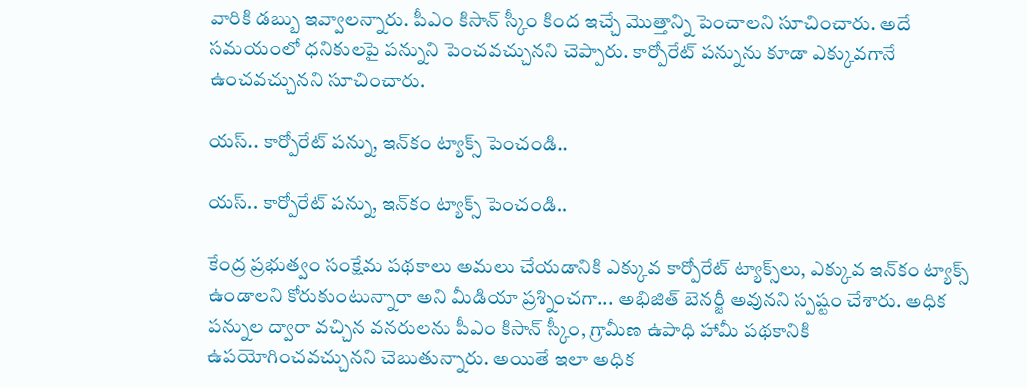వారికి డబ్బు ఇవ్వాలన్నారు. పీఎం కిసాన్ స్కీం కింద ఇచ్చే మొత్తాన్ని పెంచాలని సూచించారు. అదే సమయంలో ధనికులపై పన్నుని పెంచవచ్చునని చెప్పారు. కార్పోరేట్ పన్నును కూడా ఎక్కువగానే ఉంచవచ్చునని సూచించారు.

యస్.. కార్పోరేట్ పన్ను, ఇన్‌కం ట్యాక్స్ పెంచండి..

యస్.. కార్పోరేట్ పన్ను, ఇన్‌కం ట్యాక్స్ పెంచండి..

కేంద్ర ప్రభుత్వం సంక్షేమ పథకాలు అమలు చేయడానికి ఎక్కువ కార్పోరేట్ ట్యాక్స్‌లు, ఎక్కువ ఇన్‌కం ట్యాక్స్ ఉండాలని కోరుకుంటున్నారా అని మీడియా ప్రశ్నించగా... అభిజిత్ బెనర్జీ అవునని స్పష్టం చేశారు. అధిక పన్నుల ద్వారా వచ్చిన వనరులను పీఎం కిసాన్ స్కీం, గ్రామీణ ఉపాధి హామీ పథకానికి ఉపయోగించవచ్చునని చెబుతున్నారు. అయితే ఇలా అధిక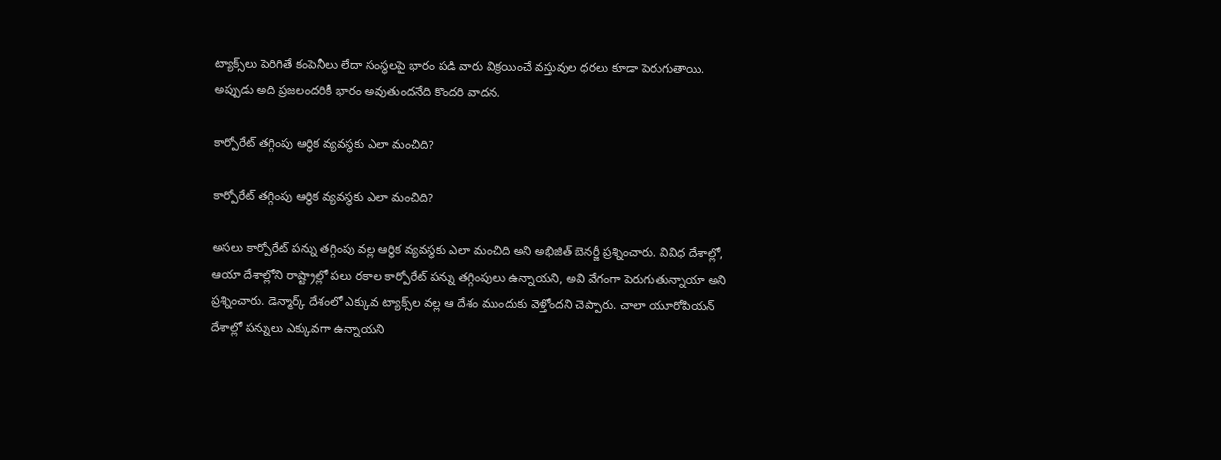ట్యాక్స్‌లు పెరిగితే కంపెనీలు లేదా సంస్థలపై భారం పడి వారు విక్రయించే వస్తువుల ధరలు కూడా పెరుగుతాయి. అప్పుడు అది ప్రజలందరికీ భారం అవుతుందనేది కొందరి వాదన.

కార్పోరేట్ తగ్గింపు ఆర్థిక వ్యవస్థకు ఎలా మంచిది?

కార్పోరేట్ తగ్గింపు ఆర్థిక వ్యవస్థకు ఎలా మంచిది?

అసలు కార్పోరేట్ పన్ను తగ్గింపు వల్ల ఆర్థిక వ్యవస్థకు ఎలా మంచిది అని అభిజిత్ బెనర్జీ ప్రశ్నించారు. వివిధ దేశాల్లో, ఆయా దేశాల్లోని రాష్ట్రాల్లో పలు రకాల కార్పోరేట్ పన్ను తగ్గింపులు ఉన్నాయని, అవి వేగంగా పెరుగుతున్నాయా అని ప్రశ్నించారు. డెన్మార్క్ దేశంలో ఎక్కువ ట్యాక్స్‌ల వల్ల ఆ దేశం ముందుకు వెళ్తోందని చెప్పారు. చాలా యూరోపియన్ దేశాల్లో పన్నులు ఎక్కువగా ఉన్నాయని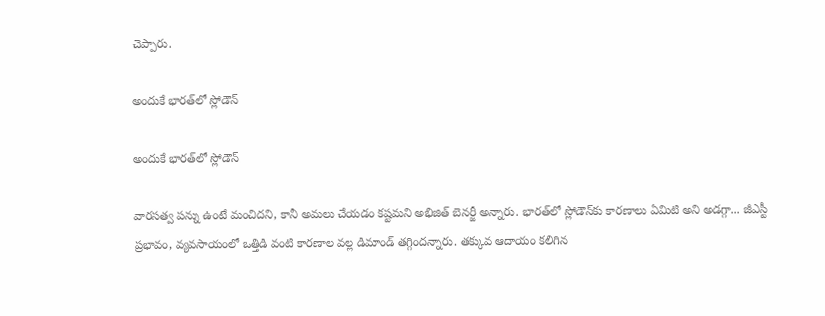చెప్పారు.

అందుకే భారత్‌లో స్లోడౌన్

అందుకే భారత్‌లో స్లోడౌన్

వారసత్వ పన్ను ఉంటే మంచిదని, కానీ అమలు చేయడం కష్టమని అభిజిత్ బెనర్జీ అన్నారు. భారత్‌లో స్లోడౌన్‌కు కారణాలు ఏమిటి అని అడగ్గా... జీఎస్టీ ప్రభావం, వ్యవసాయంలో ఒత్తిడి వంటి కారణాల వల్ల డిమాండ్ తగ్గిందన్నారు. తక్కువ ఆదాయం కలిగిన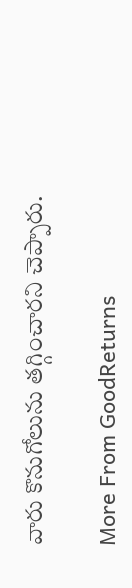వారు కొనుగోలును తగ్గించారని చెప్పారు.

More From GoodReturns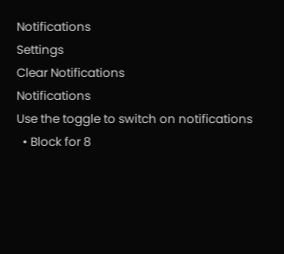Notifications
Settings
Clear Notifications
Notifications
Use the toggle to switch on notifications
  • Block for 8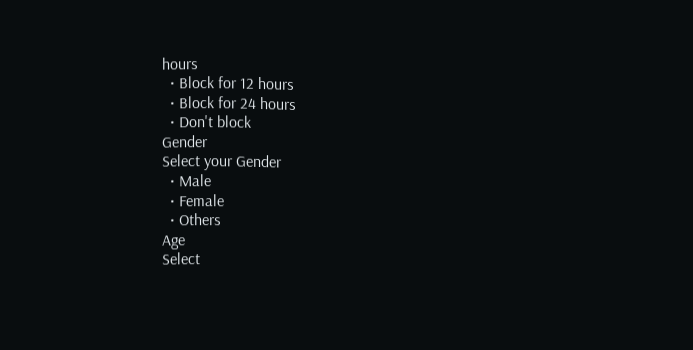hours
  • Block for 12 hours
  • Block for 24 hours
  • Don't block
Gender
Select your Gender
  • Male
  • Female
  • Others
Age
Select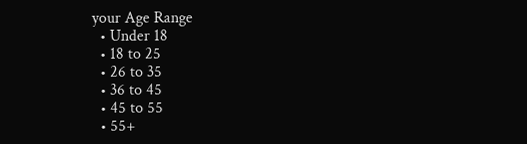your Age Range
  • Under 18
  • 18 to 25
  • 26 to 35
  • 36 to 45
  • 45 to 55
  • 55+